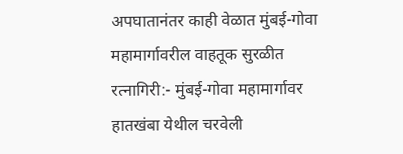अपघातानंतर काही वेळात मुंबई-गोवा महामार्गावरील वाहतूक सुरळीत
रत्नागिरी:- मुंबई-गोवा महामार्गावर हातखंबा येथील चरवेली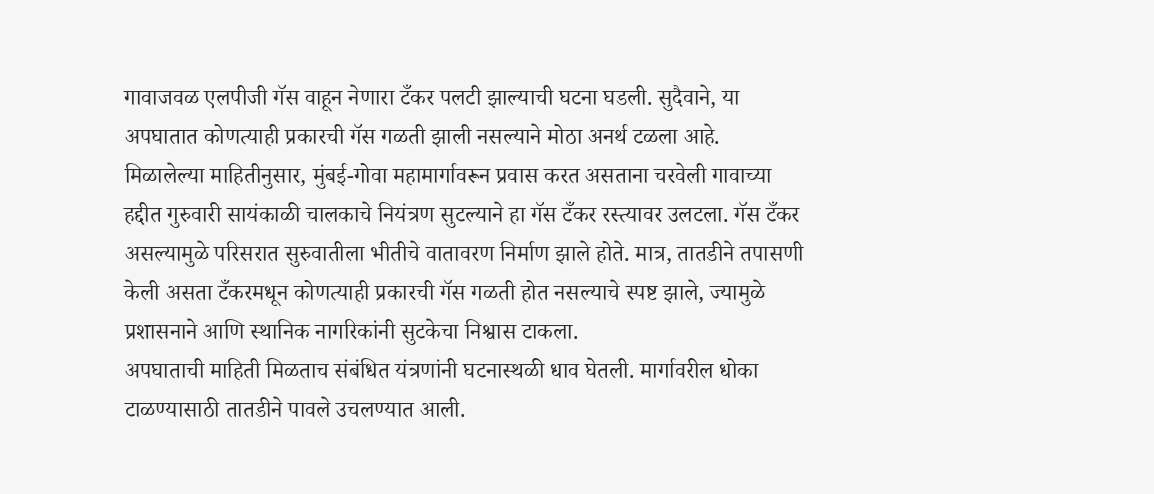गावाजवळ एलपीजी गॅस वाहून नेणारा टँकर पलटी झाल्याची घटना घडली. सुदैवाने, या अपघातात कोणत्याही प्रकारची गॅस गळती झाली नसल्याने मोठा अनर्थ टळला आहे.
मिळालेल्या माहितीनुसार, मुंबई-गोवा महामार्गावरून प्रवास करत असताना चरवेली गावाच्या हद्दीत गुरुवारी सायंकाळी चालकाचे नियंत्रण सुटल्याने हा गॅस टँकर रस्त्यावर उलटला. गॅस टँकर असल्यामुळे परिसरात सुरुवातीला भीतीचे वातावरण निर्माण झाले होते. मात्र, तातडीने तपासणी केली असता टँकरमधून कोणत्याही प्रकारची गॅस गळती होत नसल्याचे स्पष्ट झाले, ज्यामुळे प्रशासनाने आणि स्थानिक नागरिकांनी सुटकेचा निश्वास टाकला.
अपघाताची माहिती मिळताच संबंधित यंत्रणांनी घटनास्थळी धाव घेतली. मार्गावरील धोका टाळण्यासाठी तातडीने पावले उचलण्यात आली.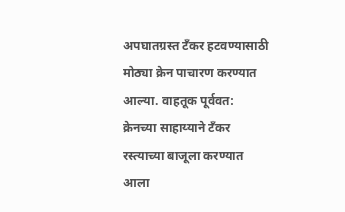अपघातग्रस्त टँकर हटवण्यासाठी मोठ्या क्रेन पाचारण करण्यात आल्या. वाहतूक पूर्ववत: क्रेनच्या साहाय्याने टँकर रस्त्याच्या बाजूला करण्यात आला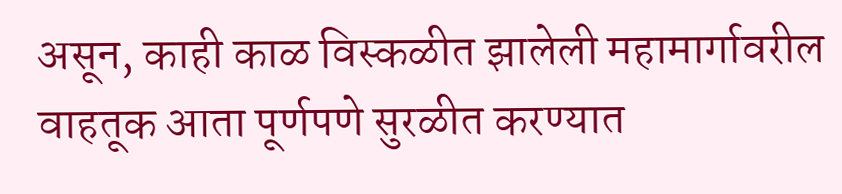असून, काही काळ विस्कळीत झालेली महामार्गावरील वाहतूक आता पूर्णपणे सुरळीत करण्यात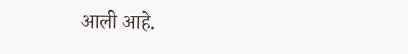आली आहे.